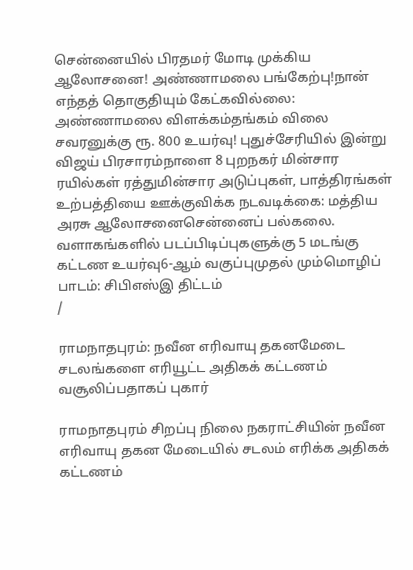சென்னையில் பிரதமர் மோடி முக்கிய ஆலோசனை! அண்ணாமலை பங்கேற்பு!நான் எந்தத் தொகுதியும் கேட்கவில்லை: அண்ணாமலை விளக்கம்தங்கம் விலை சவரனுக்கு ரூ. 800 உயர்வு! புதுச்சேரியில் இன்று விஜய் பிரசாரம்நாளை 8 புறநகர் மின்சார ரயில்கள் ரத்துமின்சார அடுப்புகள், பாத்திரங்கள் உற்பத்தியை ஊக்குவிக்க நடவடிக்கை: மத்திய அரசு ஆலோசனைசென்னைப் பல்கலை. வளாகங்களில் படப்பிடிப்புகளுக்கு 5 மடங்கு கட்டண உயர்வு6-ஆம் வகுப்புமுதல் மும்மொழிப் பாடம்: சிபிஎஸ்இ திட்டம்
/

ராமநாதபுரம்: நவீன எரிவாயு தகனமேடை சடலங்களை எரியூட்ட அதிகக் கட்டணம் வசூலிப்பதாகப் புகார்

ராமநாதபுரம் சிறப்பு நிலை நகராட்சியின் நவீன எரிவாயு தகன மேடையில் சடலம் எரிக்க அதிகக் கட்டணம்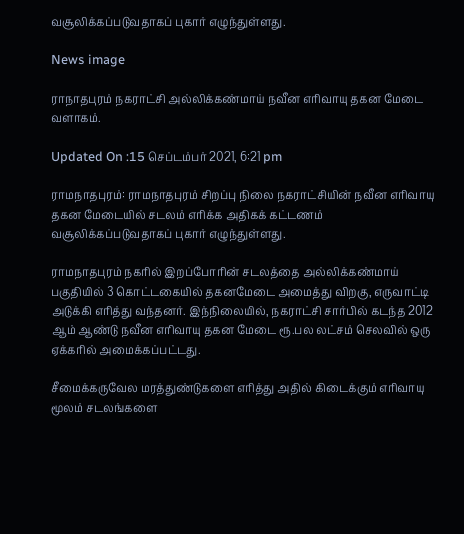வசூலிக்கப்படுவதாகப் புகார் எழுந்துள்ளது.

News image

ராநாதபுரம் நகராட்சி அல்லிக்கண்மாய் நவீன எரிவாயு தகன மேடை வளாகம்.

Updated On :15 செப்டம்பர் 2021, 6:21 pm

ராமநாதபுரம்: ராமநாதபுரம் சிறப்பு நிலை நகராட்சியின் நவீன எரிவாயு தகன மேடையில் சடலம் எரிக்க அதிகக் கட்டணம் வசூலிக்கப்படுவதாகப் புகார் எழுந்துள்ளது.

ராமநாதபுரம் நகரில் இறப்போரின் சடலத்தை அல்லிக்கண்மாய் பகுதியில் 3 கொட்டகையில் தகனமேடை அமைத்து விறகு, எருவாட்டி அடுக்கி எரித்து வந்தனர். இந்நிலையில், நகராட்சி சார்பில் கடந்த 2012 ஆம் ஆண்டு நவீன எரிவாயு தகன மேடை ரூ.பல லட்சம் செலவில் ஒரு ஏக்கரில் அமைக்கப்பட்டது.

சீமைக்கருவேல மரத்துண்டுகளை எரித்து அதில் கிடைக்கும் எரிவாயு மூலம் சடலங்களை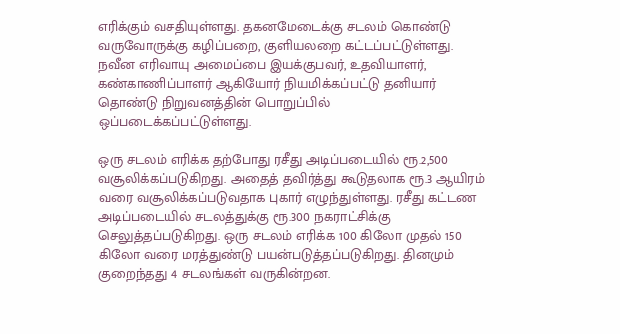எரிக்கும் வசதியுள்ளது. தகனமேடைக்கு சடலம் கொண்டு வருவோருக்கு கழிப்பறை, குளியலறை கட்டப்பட்டுள்ளது. நவீன எரிவாயு அமைப்பை இயக்குபவர், உதவியாளர், கண்காணிப்பாளர் ஆகியோர் நியமிக்கப்பட்டு தனியார் தொண்டு நிறுவனத்தின் பொறுப்பில் ஒப்படைக்கப்பட்டுள்ளது.

ஒரு சடலம் எரிக்க தற்போது ரசீது அடிப்படையில் ரூ.2,500 வசூலிக்கப்படுகிறது. அதைத் தவிர்த்து கூடுதலாக ரூ.3 ஆயிரம் வரை வசூலிக்கப்படுவதாக புகார் எழுந்துள்ளது. ரசீது கட்டண அடிப்படையில் சடலத்துக்கு ரூ.300 நகராட்சிக்கு செலுத்தப்படுகிறது. ஒரு சடலம் எரிக்க 100 கிலோ முதல் 150 கிலோ வரை மரத்துண்டு பயன்படுத்தப்படுகிறது. தினமும் குறைந்தது 4 சடலங்கள் வருகின்றன.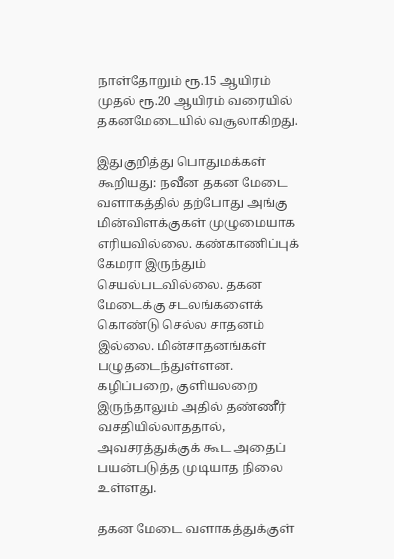நாள்தோறும் ரூ.15 ஆயிரம் முதல் ரூ.20 ஆயிரம் வரையில் தகனமேடையில் வசூலாகிறது.

இதுகுறித்து பொதுமக்கள் கூறியது: நவீன தகன மேடை வளாகத்தில் தற்போது அங்கு மின்விளக்குகள் முழுமையாக எரியவில்லை. கண்காணிப்புக் கேமரா இருந்தும் செயல்படவில்லை. தகன மேடைக்கு சடலங்களைக் கொண்டு செல்ல சாதனம் இல்லை. மின்சாதனங்கள் பழுதடைந்துள்ளன. கழிப்பறை, குளியலறை இருந்தாலும் அதில் தண்ணீர் வசதியில்லாததால், அவசரத்துக்குக் கூட அதைப் பயன்படுத்த முடியாத நிலை உள்ளது.

தகன மேடை வளாகத்துக்குள்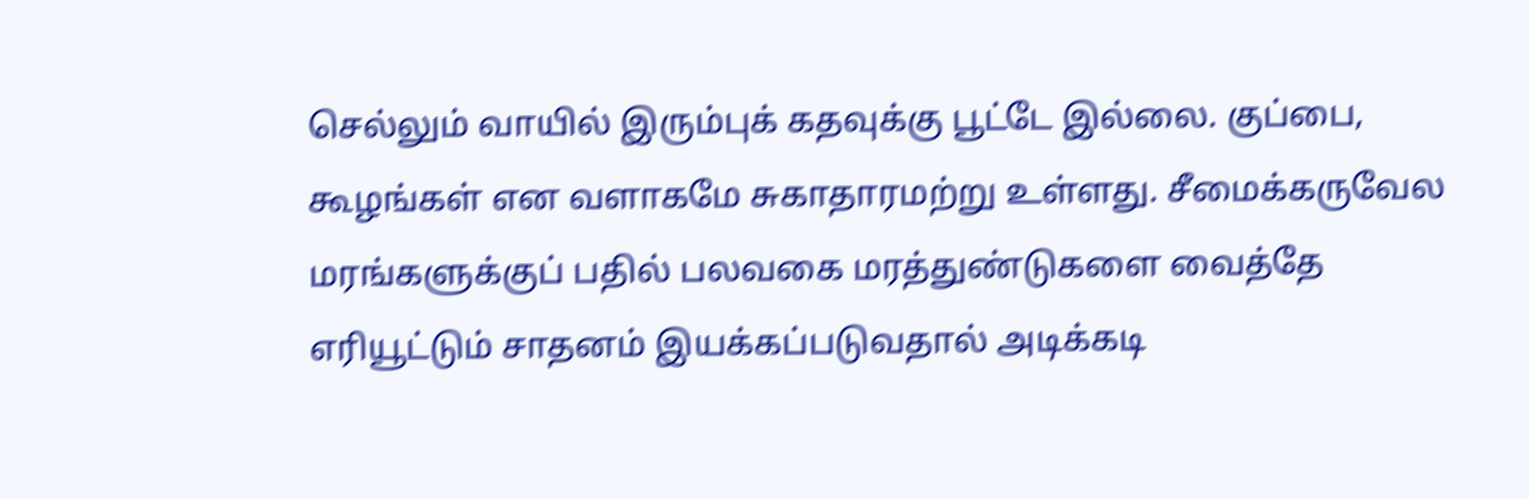செல்லும் வாயில் இரும்புக் கதவுக்கு பூட்டே இல்லை. குப்பை, கூழங்கள் என வளாகமே சுகாதாரமற்று உள்ளது. சீமைக்கருவேல மரங்களுக்குப் பதில் பலவகை மரத்துண்டுகளை வைத்தே எரியூட்டும் சாதனம் இயக்கப்படுவதால் அடிக்கடி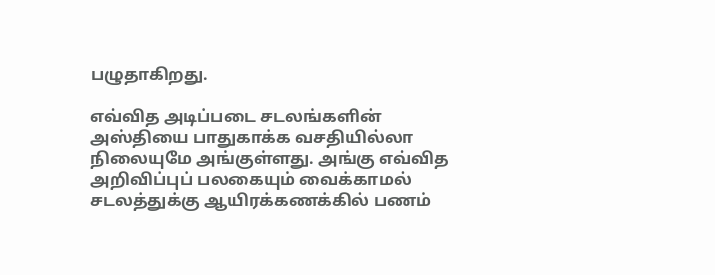பழுதாகிறது.

எவ்வித அடிப்படை சடலங்களின் அஸ்தியை பாதுகாக்க வசதியில்லா நிலையுமே அங்குள்ளது. அங்கு எவ்வித அறிவிப்புப் பலகையும் வைக்காமல் சடலத்துக்கு ஆயிரக்கணக்கில் பணம்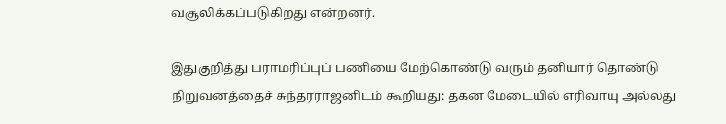வசூலிக்கப்படுகிறது என்றனர்.

இதுகுறித்து பராமரிப்புப் பணியை மேற்கொண்டு வரும் தனியார் தொண்டு நிறுவனத்தைச் சுந்தரராஜனிடம் கூறியது: தகன மேடையில் எரிவாயு அல்லது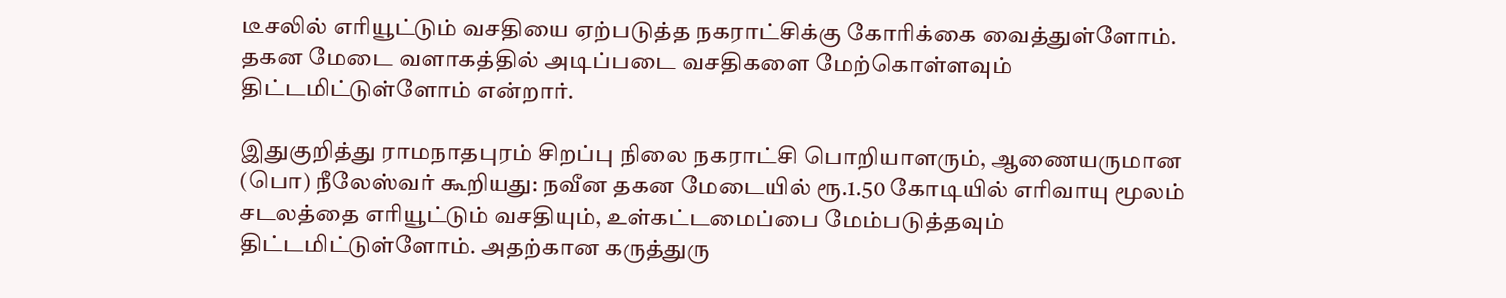டீசலில் எரியூட்டும் வசதியை ஏற்படுத்த நகராட்சிக்கு கோரிக்கை வைத்துள்ளோம். தகன மேடை வளாகத்தில் அடிப்படை வசதிகளை மேற்கொள்ளவும் திட்டமிட்டுள்ளோம் என்றார்.

இதுகுறித்து ராமநாதபுரம் சிறப்பு நிலை நகராட்சி பொறியாளரும், ஆணையருமான (பொ) நீலேஸ்வர் கூறியது: நவீன தகன மேடையில் ரூ.1.50 கோடியில் எரிவாயு மூலம் சடலத்தை எரியூட்டும் வசதியும், உள்கட்டமைப்பை மேம்படுத்தவும் திட்டமிட்டுள்ளோம். அதற்கான கருத்துரு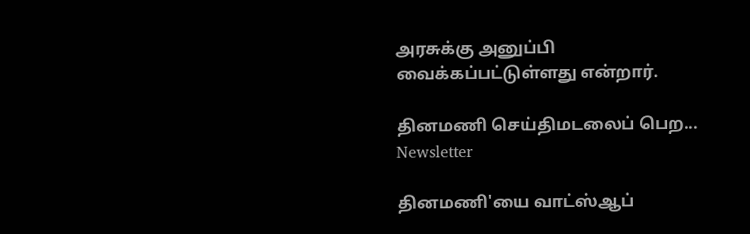அரசுக்கு அனுப்பி வைக்கப்பட்டுள்ளது என்றார்.

தினமணி செய்திமடலைப் பெற... Newsletter

தினமணி'யை வாட்ஸ்ஆப்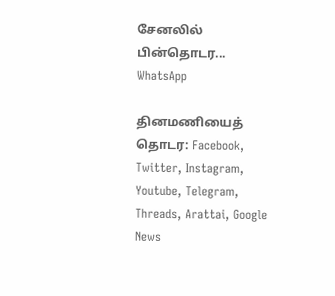சேனலில் பின்தொடர... WhatsApp

தினமணியைத் தொடர: Facebook, Twitter, Instagram, Youtube, Telegram, Threads, Arattai, Google News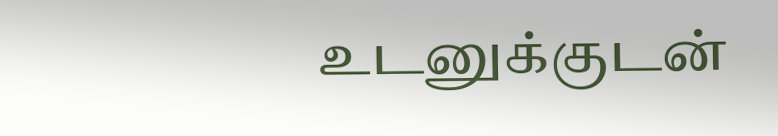உடனுக்குடன்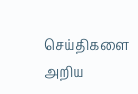செய்திகளை அறிய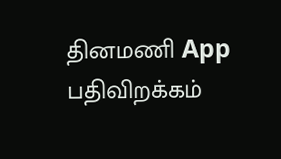தினமணி App பதிவிறக்கம்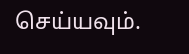செய்யவும்.